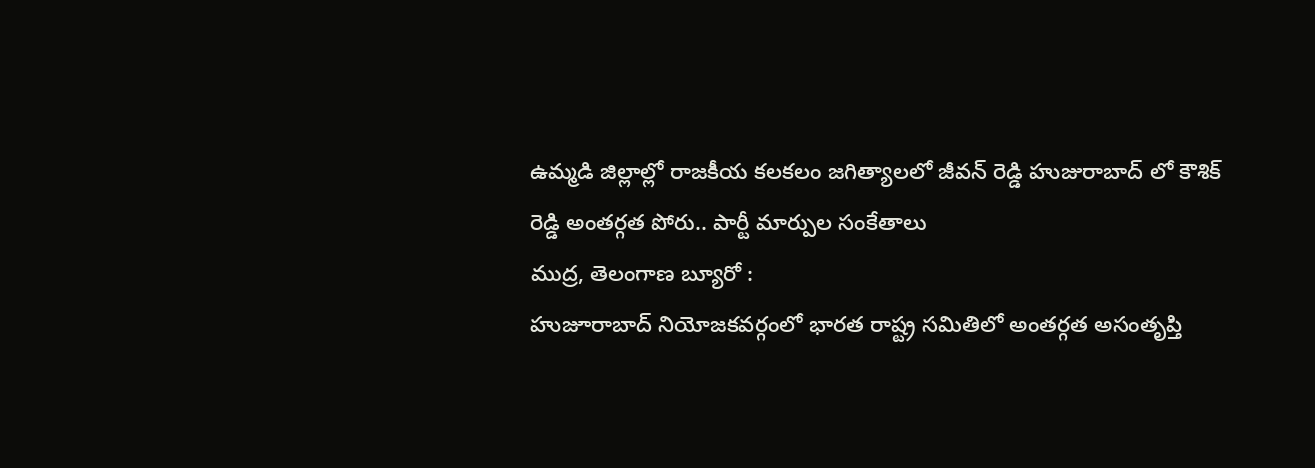ఉమ్మడి జిల్లాల్లో రాజకీయ కలకలం జగిత్యాలలో జీవన్ రెడ్డి హుజురాబాద్ లో కౌశిక్ రెడ్డి అంతర్గత పోరు.. పార్టీ మార్పుల సంకేతాలు
ముద్ర, తెలంగాణ బ్యూరో :
హుజూరాబాద్ నియోజకవర్గంలో భారత రాష్ట్ర సమితిలో అంతర్గత అసంతృప్తి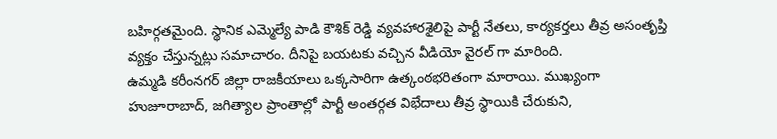బహిర్గతమైంది. స్థానిక ఎమ్మెల్యే పాడి కౌశిక్ రెడ్డి వ్యవహారశైలిపై పార్టీ నేతలు, కార్యకర్తలు తీవ్ర అసంతృప్తి వ్యక్తం చేస్తున్నట్లు సమాచారం. దీనిపై బయటకు వచ్చిన వీడియో వైరల్ గా మారింది.
ఉమ్మడి కరీంనగర్ జిల్లా రాజకీయాలు ఒక్కసారిగా ఉత్కంఠభరితంగా మారాయి. ముఖ్యంగా హుజూరాబాద్, జగిత్యాల ప్రాంతాల్లో పార్టీ అంతర్గత విభేదాలు తీవ్ర స్థాయికి చేరుకుని,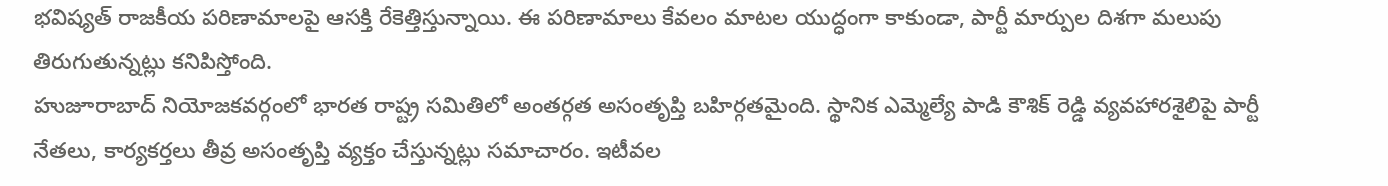భవిష్యత్ రాజకీయ పరిణామాలపై ఆసక్తి రేకెత్తిస్తున్నాయి. ఈ పరిణామాలు కేవలం మాటల యుద్ధంగా కాకుండా, పార్టీ మార్పుల దిశగా మలుపు తిరుగుతున్నట్లు కనిపిస్తోంది.
హుజూరాబాద్ నియోజకవర్గంలో భారత రాష్ట్ర సమితిలో అంతర్గత అసంతృప్తి బహిర్గతమైంది. స్థానిక ఎమ్మెల్యే పాడి కౌశిక్ రెడ్డి వ్యవహారశైలిపై పార్టీ నేతలు, కార్యకర్తలు తీవ్ర అసంతృప్తి వ్యక్తం చేస్తున్నట్లు సమాచారం. ఇటీవల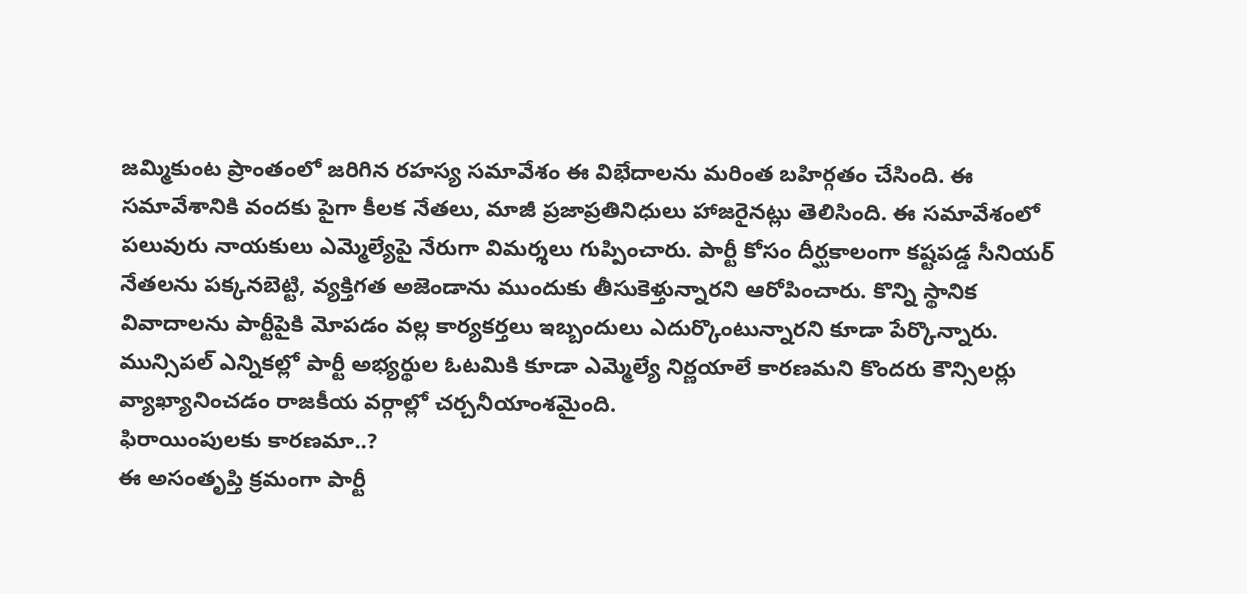జమ్మికుంట ప్రాంతంలో జరిగిన రహస్య సమావేశం ఈ విభేదాలను మరింత బహిర్గతం చేసింది. ఈ సమావేశానికి వందకు పైగా కీలక నేతలు, మాజీ ప్రజాప్రతినిధులు హాజరైనట్లు తెలిసింది. ఈ సమావేశంలో పలువురు నాయకులు ఎమ్మెల్యేపై నేరుగా విమర్శలు గుప్పించారు. పార్టీ కోసం దీర్ఘకాలంగా కష్టపడ్డ సీనియర్ నేతలను పక్కనబెట్టి, వ్యక్తిగత అజెండాను ముందుకు తీసుకెళ్తున్నారని ఆరోపించారు. కొన్ని స్థానిక వివాదాలను పార్టీపైకి మోపడం వల్ల కార్యకర్తలు ఇబ్బందులు ఎదుర్కొంటున్నారని కూడా పేర్కొన్నారు. మున్సిపల్ ఎన్నికల్లో పార్టీ అభ్యర్థుల ఓటమికి కూడా ఎమ్మెల్యే నిర్ణయాలే కారణమని కొందరు కౌన్సిలర్లు వ్యాఖ్యానించడం రాజకీయ వర్గాల్లో చర్చనీయాంశమైంది.
ఫిరాయింపులకు కారణమా..?
ఈ అసంతృప్తి క్రమంగా పార్టీ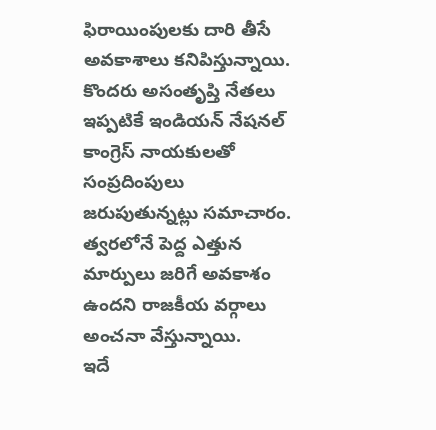ఫిరాయింపులకు దారి తీసే అవకాశాలు కనిపిస్తున్నాయి. కొందరు అసంతృప్తి నేతలు ఇప్పటికే ఇండియన్ నేషనల్ కాంగ్రెస్ నాయకులతో సంప్రదింపులు జరుపుతున్నట్లు సమాచారం. త్వరలోనే పెద్ద ఎత్తున మార్పులు జరిగే అవకాశం ఉందని రాజకీయ వర్గాలు అంచనా వేస్తున్నాయి.
ఇదే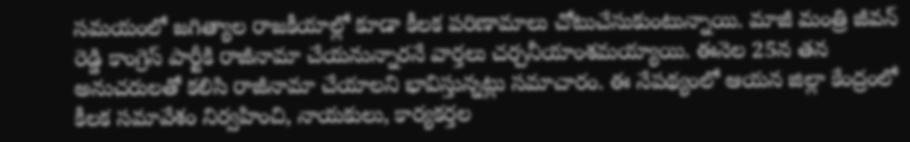సమయంలో జగిత్యాల రాజకీయాల్లో కూడా కీలక పరిణామాలు చోటుచేసుకుంటున్నాయి. మాజీ మంత్రి జీవన్ రెడ్డి కాంగ్రెస్ పార్టీకి రాజీనామా చేయనున్నారనే వార్తలు చర్చనీయాంశమయ్యాయి. ఈనెల 25న తన అనుచరులతో కలిసి రాజీనామా చేయాలని భావిస్తున్నట్లు సమాచారం. ఈ నేపథ్యంలో ఆయన జిల్లా కేంద్రంలో కీలక సమావేశం నిర్వహించి, నాయకులు, కార్యకర్తల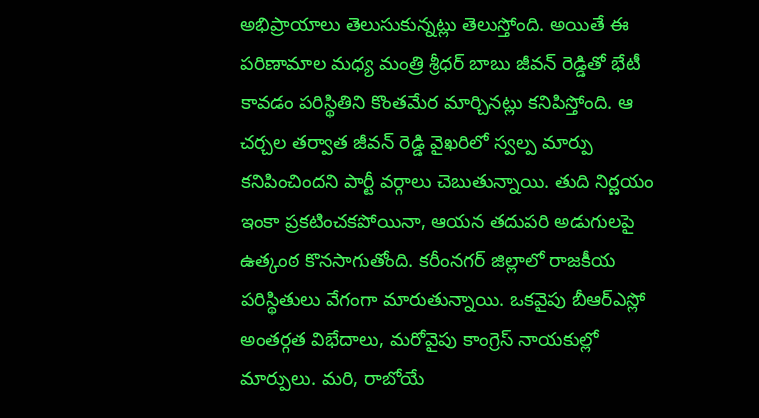అభిప్రాయాలు తెలుసుకున్నట్లు తెలుస్తోంది. అయితే ఈ పరిణామాల మధ్య మంత్రి శ్రీధర్ బాబు జీవన్ రెడ్డితో భేటీ కావడం పరిస్థితిని కొంతమేర మార్చినట్లు కనిపిస్తోంది. ఆ చర్చల తర్వాత జీవన్ రెడ్డి వైఖరిలో స్వల్ప మార్పు కనిపించిందని పార్టీ వర్గాలు చెబుతున్నాయి. తుది నిర్ణయం ఇంకా ప్రకటించకపోయినా, ఆయన తదుపరి అడుగులపై ఉత్కంఠ కొనసాగుతోంది. కరీంనగర్ జిల్లాలో రాజకీయ పరిస్థితులు వేగంగా మారుతున్నాయి. ఒకవైపు బీఆర్ఎస్లో అంతర్గత విభేదాలు, మరోవైపు కాంగ్రెస్ నాయకుల్లో మార్పులు. మరి, రాబోయే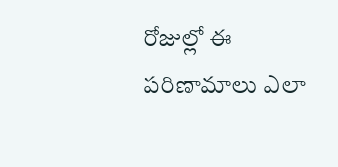రోజుల్లో ఈ పరిణామాలు ఎలా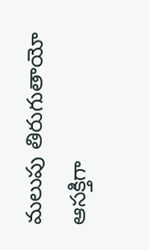మలుపు తిరుగుతాయో ఆసక్తిగా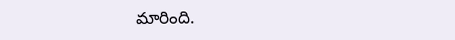మారింది.